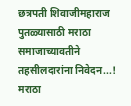छत्रपती शिवाजीमहाराज पुतळ्यासाठी मराठा समाजाच्यावतीने तहसीलदारांना निवेदन...!
मराठा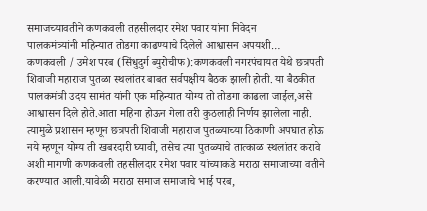समाजच्यावतीने कणकवली तहसीलदार रमेश पवार यांना निवेदन
पालकमंत्र्यांनी महिन्यात तोडगा काढण्याचे दिलेले आश्वासन अपयशी…
कणकवली / उमेश परब (सिंधुदुर्ग ब्युरोचीफ):कणकवली नगरपंचायत येथे छत्रपती शिवाजी महाराज पुतळा स्थलांतर बाबत सर्वपक्षीय बैठक झाली होती. या बैठकीत पालकमंत्री उदय सामंत यांनी एक महिन्यात योग्य तो तोडगा काढला जाईल,असे आश्वासन दिले होते.आता महिना होऊन गेला तरी कुठलाही निर्णय झालेला नाही. त्यामुळे प्रशासन म्हणून छत्रपती शिवाजी महाराज पुतळ्याच्या ठिकाणी अपघात होऊ नये म्हणून योग्य ती खबरदारी घ्यावी, तसेच त्या पुतळ्याचे तात्काळ स्थलांतर करावे अशी मागणी कणकवली तहसीलदार रमेश पवार यांच्याकडे मराठा समाजाच्या वतीने करण्यात आली.यावेळी मराठा समाज समाजाचे भाई परब,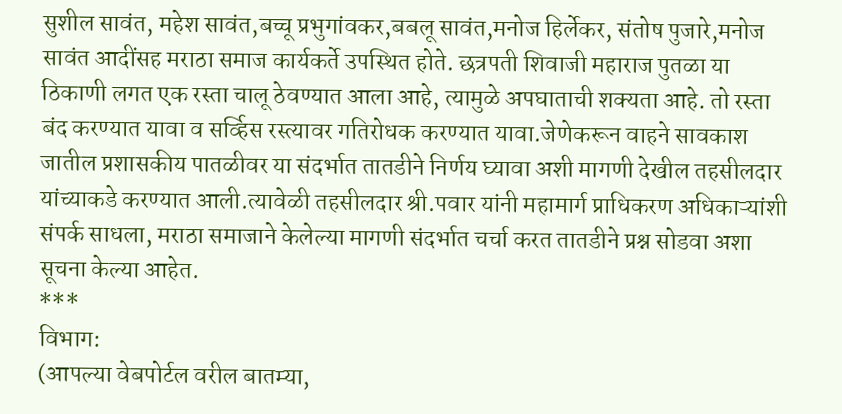सुशील सावंत, महेश सावंत,बच्चू प्रभुगांवकर,बबलू सावंत,मनोज हिर्लेकर, संतोष पुजारे,मनोज सावंत आदींसह मराठा समाज कार्यकर्ते उपस्थित होते. छत्रपती शिवाजी महाराज पुतळा या ठिकाणी लगत एक रस्ता चालू ठेवण्यात आला आहे, त्यामुळे अपघाताची शक्यता आहे. तो रस्ता बंद करण्यात यावा व सर्व्हिस रस्त्यावर गतिरोधक करण्यात यावा.जेणेकरून वाहने सावकाश जातील प्रशासकीय पातळीवर या संदर्भात तातडीने निर्णय घ्यावा अशी मागणी देखील तहसीलदार यांच्याकडे करण्यात आली.त्यावेळी तहसीलदार श्री.पवार यांनी महामार्ग प्राधिकरण अधिकाऱ्यांशी संपर्क साधला, मराठा समाजाने केलेल्या मागणी संदर्भात चर्चा करत तातडीने प्रश्न सोडवा अशा सूचना केल्या आहेत.
***
विभाग:
(आपल्या वेबपोर्टल वरील बातम्या,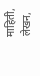माहिती, लेखन,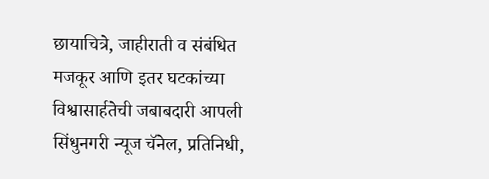छायाचित्रे, जाहीराती व संबंधित मजकूर आणि इतर घटकांच्या विश्वासार्हतेची जबाबदारी आपली सिंधुनगरी न्यूज चॅनेल, प्रतिनिधी,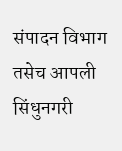संपादन विभाग तसेच आपली सिंधुनगरी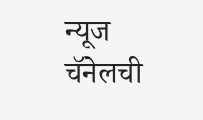न्यूज चॅनेलची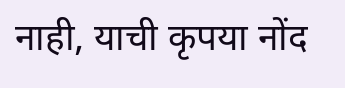नाही, याची कृपया नोंद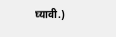घ्यावी.)